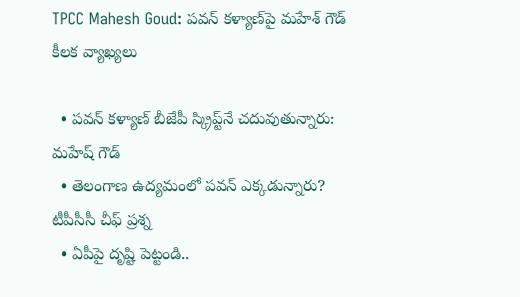TPCC Mahesh Goud: పవన్ కళ్యాణ్‌పై మహేశ్‌ గౌడ్ కీలక వ్యాఖ్యలు

  • పవన్ కళ్యాణ్ బీజేపీ స్క్రిప్ట్‌నే చదువుతున్నారు: మహేష్ గౌడ్
  • తెలంగాణ ఉద్యమంలో పవన్ ఎక్కడున్నారు? టీపీసీసీ చీఫ్ ప్రశ్న
  • ఏపీపై దృష్టి పెట్టండి..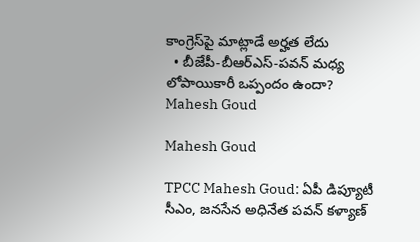కాంగ్రెస్‌పై మాట్లాడే అర్హత లేదు
  • బీజేపీ-బీఆర్ఎస్-పవన్ మధ్య లోపాయికారీ ఒప్పందం ఉందా?
Mahesh Goud

Mahesh Goud

TPCC Mahesh Goud: ఏపీ డిప్యూటీ సీఎం, జనసేన అధినేత పవన్ కళ్యాణ్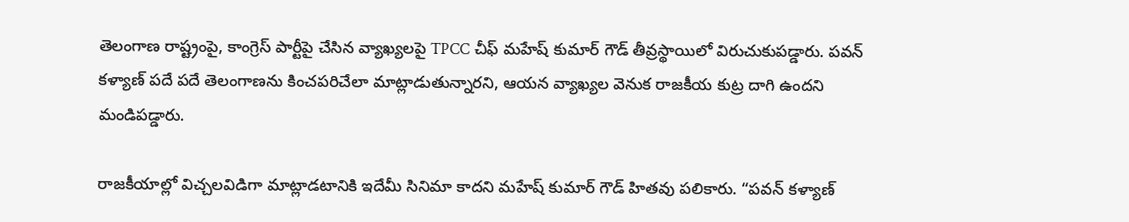తెలంగాణ రాష్ట్రంపై, కాంగ్రెస్ పార్టీపై చేసిన వ్యాఖ్యలపై TPCC చీఫ్ మహేష్ కుమార్ గౌడ్ తీవ్రస్థాయిలో విరుచుకుపడ్డారు. పవన్ కళ్యాణ్ పదే పదే తెలంగాణను కించపరిచేలా మాట్లాడుతున్నారని, ఆయన వ్యాఖ్యల వెనుక రాజకీయ కుట్ర దాగి ఉందని మండిపడ్డారు.

రాజకీయాల్లో విచ్చలవిడిగా మాట్లాడటానికి ఇదేమీ సినిమా కాదని మహేష్ కుమార్ గౌడ్ హితవు పలికారు. “పవన్ కళ్యాణ్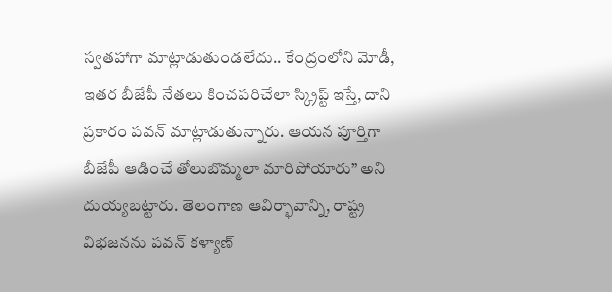స్వతహాగా మాట్లాడుతుండలేదు.. కేంద్రంలోని మోడీ, ఇతర బీజేపీ నేతలు కించపరిచేలా స్క్రిప్ట్ ఇస్తే, దాని ప్రకారం పవన్ మాట్లాడుతున్నారు. ఆయన పూర్తిగా బీజేపీ ఆడించే తోలుబొమ్మలా మారిపోయారు” అని దుయ్యబట్టారు. తెలంగాణ ఆవిర్భావాన్ని, రాష్ట్ర విభజనను పవన్ కళ్యాణ్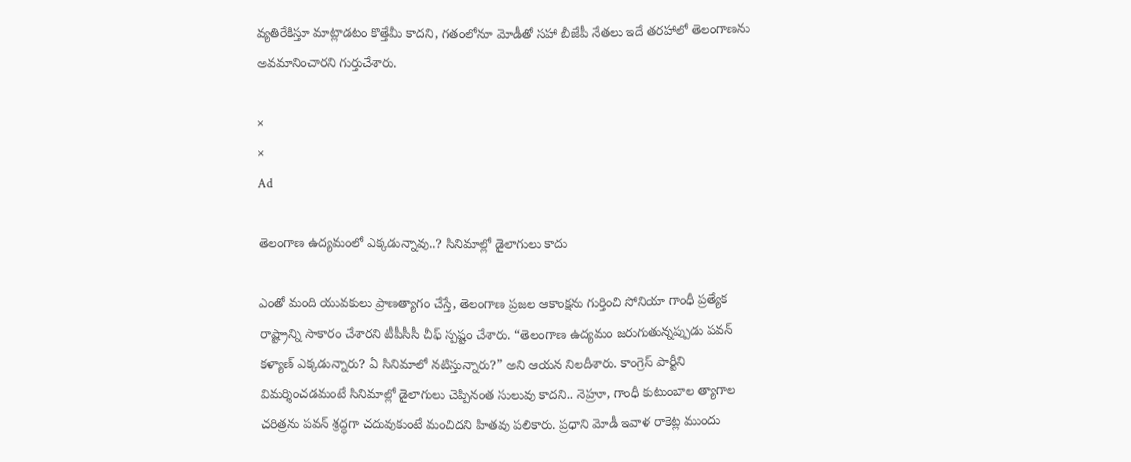వ్యతిరేకిస్తూ మాట్లాడటం కొత్తేమీ కాదని, గతంలోనూ మోడీతో సహా బీజేపీ నేతలు ఇదే తరహాలో తెలంగాణను అవమానించారని గుర్తుచేశారు.

×
×
Ad

తెలంగాణ ఉద్యమంలో ఎక్కడున్నావు..? సినిమాల్లో డైలాగులు కాదు

ఎంతో మంది యువకులు ప్రాణత్యాగం చేస్తే, తెలంగాణ ప్రజల ఆకాంక్షను గుర్తించి సోనియా గాంధీ ప్రత్యేక రాష్ట్రాన్ని సాకారం చేశారని టీపీసీసీ చీఫ్ స్పష్టం చేశారు. “తెలంగాణ ఉద్యమం జరుగుతున్నప్పుడు పవన్ కళ్యాణ్ ఎక్కడున్నారు? ఏ సినిమాలో నటిస్తున్నారు?” అని ఆయన నిలదీశారు. కాంగ్రెస్ పార్టీని విమర్శించడమంటే సినిమాల్లో డైలాగులు చెప్పినంత సులువు కాదని.. నెహ్రూ, గాంధీ కుటుంబాల త్యాగాల చరిత్రను పవన్ శ్రద్ధగా చదువుకుంటే మంచిదని హితవు పలికారు. ప్రధాని మోడీ ఇవాళ రాకెట్ల ముందు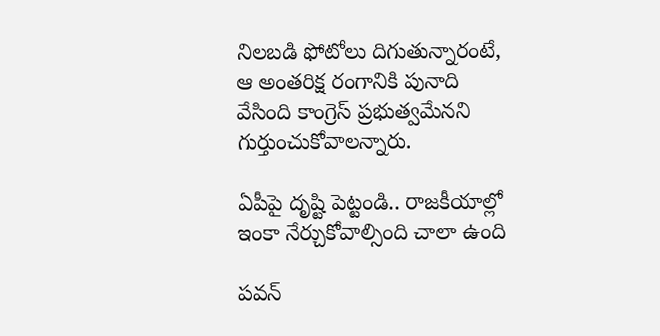నిలబడి ఫోటోలు దిగుతున్నారంటే, ఆ అంతరిక్ష రంగానికి పునాది వేసింది కాంగ్రెస్ ప్రభుత్వమేనని గుర్తుంచుకోవాలన్నారు.

ఏపీపై దృష్టి పెట్టండి.. రాజకీయాల్లో ఇంకా నేర్చుకోవాల్సింది చాలా ఉంది

పవన్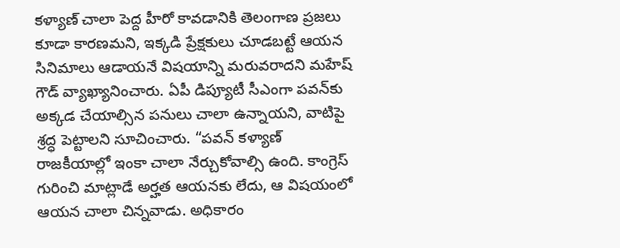కళ్యాణ్ చాలా పెద్ద హీరో కావడానికి తెలంగాణ ప్రజలు కూడా కారణమని, ఇక్కడి ప్రేక్షకులు చూడబట్టే ఆయన సినిమాలు ఆడాయనే విషయాన్ని మరువరాదని మహేష్ గౌడ్ వ్యాఖ్యానించారు. ఏపీ డిప్యూటీ సీఎంగా పవన్‌కు అక్కడ చేయాల్సిన పనులు చాలా ఉన్నాయని, వాటిపై శ్రద్ధ పెట్టాలని సూచించారు. “పవన్ కళ్యాణ్ రాజకీయాల్లో ఇంకా చాలా నేర్చుకోవాల్సి ఉంది. కాంగ్రెస్ గురించి మాట్లాడే అర్హత ఆయనకు లేదు, ఆ విషయంలో ఆయన చాలా చిన్నవాడు. అధికారం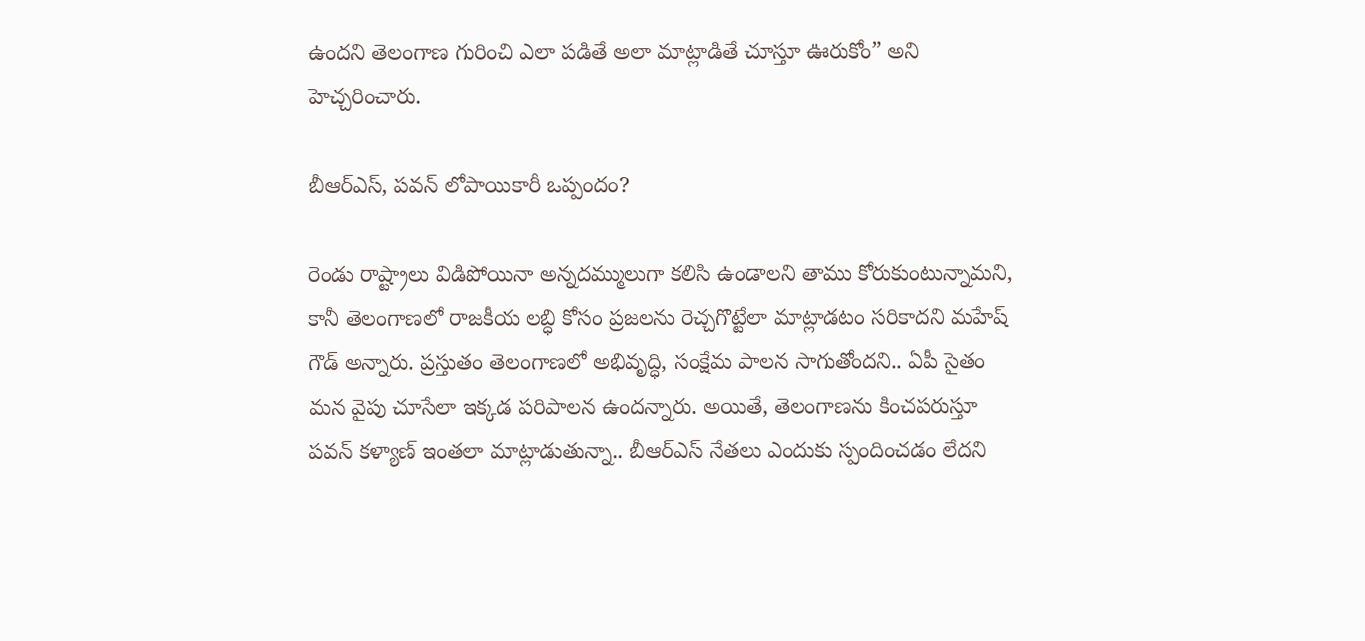ఉందని తెలంగాణ గురించి ఎలా పడితే అలా మాట్లాడితే చూస్తూ ఊరుకోం” అని హెచ్చరించారు.

బీఆర్ఎస్, పవన్ లోపాయికారీ ఒప్పందం?

రెండు రాష్ట్రాలు విడిపోయినా అన్నదమ్ములుగా కలిసి ఉండాలని తాము కోరుకుంటున్నామని, కానీ తెలంగాణలో రాజకీయ లబ్ధి కోసం ప్రజలను రెచ్చగొట్టేలా మాట్లాడటం సరికాదని మహేష్ గౌడ్ అన్నారు. ప్రస్తుతం తెలంగాణలో అభివృద్ధి, సంక్షేమ పాలన సాగుతోందని.. ఏపీ సైతం మన వైపు చూసేలా ఇక్కడ పరిపాలన ఉందన్నారు. అయితే, తెలంగాణను కించపరుస్తూ పవన్ కళ్యాణ్ ఇంతలా మాట్లాడుతున్నా.. బీఆర్ఎస్ నేతలు ఎందుకు స్పందించడం లేదని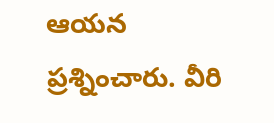ఆయన ప్రశ్నించారు. వీరి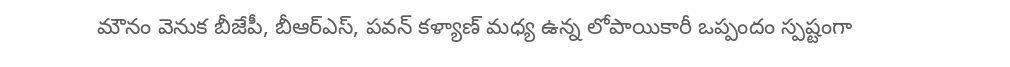మౌనం వెనుక బీజేపీ, బీఆర్ఎస్, పవన్ కళ్యాణ్ మధ్య ఉన్న లోపాయికారీ ఒప్పందం స్పష్టంగా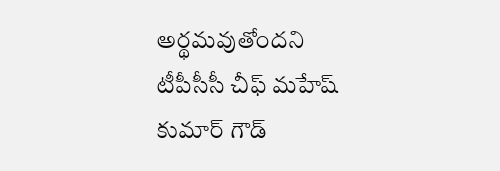అర్థమవుతోందని టీపీసీసీ చీఫ్ మహేష్ కుమార్ గౌడ్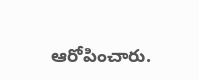ఆరోపించారు.